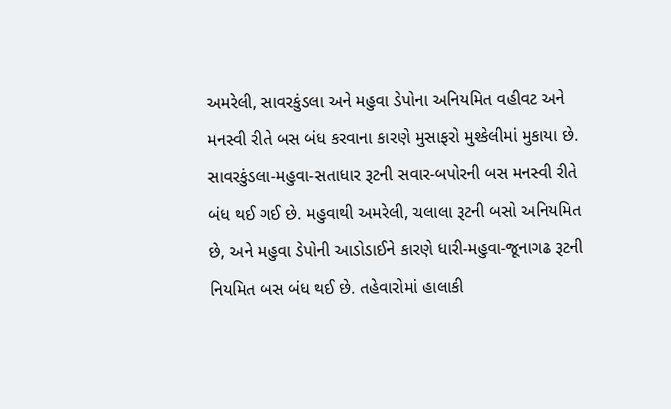અમરેલી, સાવરકુંડલા અને મહુવા ડેપોના અનિયમિત વહીવટ અને મનસ્વી રીતે બસ બંધ કરવાના કારણે મુસાફરો મુશ્કેલીમાં મુકાયા છે. સાવરકુંડલા-મહુવા-સતાધાર રૂટની સવાર-બપોરની બસ મનસ્વી રીતે બંધ થઈ ગઈ છે. મહુવાથી અમરેલી, ચલાલા રૂટની બસો અનિયમિત છે, અને મહુવા ડેપોની આડોડાઈને કારણે ધારી-મહુવા-જૂનાગઢ રૂટની નિયમિત બસ બંધ થઈ છે. તહેવારોમાં હાલાકી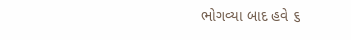ભોગવ્યા બાદ હવે ૬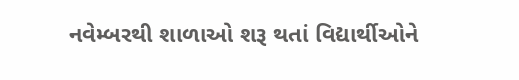નવેમ્બરથી શાળાઓ શરૂ થતાં વિદ્યાર્થીઓને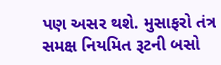પણ અસર થશે. મુસાફરો તંત્ર સમક્ષ નિયમિત રૂટની બસો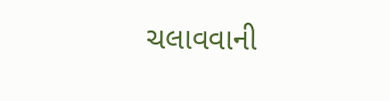ચલાવવાની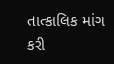તાત્કાલિક માંગ કરી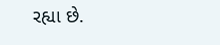રહ્યા છે.